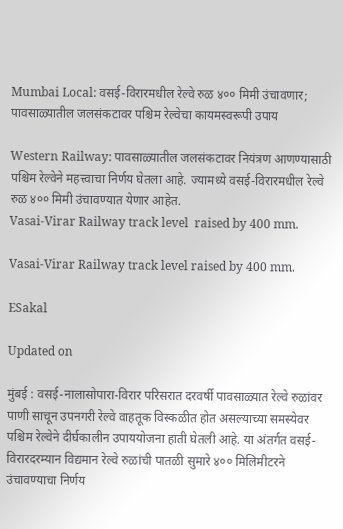Mumbai Local: वसई-विरारमधील रेल्वे रुळ ४०० मिमी उंचावणार; पावसाळ्यातील जलसंकटावर पश्चिम रेल्वेचा कायमस्वरूपी उपाय

Western Railway: पावसाळ्यातील जलसंकटावर नियंत्रण आणण्यासाठी पश्चिम रेल्वेने महत्त्वाचा निर्णय घेतला आहे. ज्यामध्ये वसई-विरारमधील रेल्वे रुळ ४०० मिमी उंचावण्यात येणार आहेत.
Vasai-Virar Railway track level  raised by 400 mm.

Vasai-Virar Railway track level raised by 400 mm.

ESakal

Updated on

मुंबई : वसई-नालासोपारा-विरार परिसरात दरवर्षी पावसाळ्यात रेल्वे रुळांवर पाणी साचून उपनगरी रेल्वे वाहतूक विस्कळीत होत असल्याच्या समस्येवर पश्चिम रेल्वेने दीर्घकालीन उपाययोजना हाती घेतली आहे. या अंतर्गत वसई-विरारदरम्यान विद्यमान रेल्वे रुळांची पातळी सुमारे ४०० मिलिमीटरने उंचावण्याचा निर्णय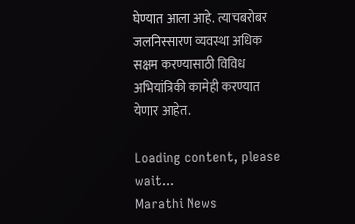घेण्यात आला आहे. त्याचबरोबर जलनिस्सारण व्यवस्था अधिक सक्षम करण्यासाठी विविध अभियांत्रिकी कामेही करण्यात येणार आहेत.

Loading content, please wait...
Marathi News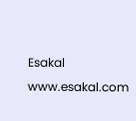Esakal
www.esakal.com